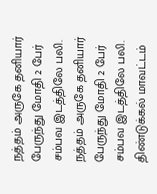நத்தம் அருகே தனியார் பேருந்து மோதி 2 பேர் சம்பவ இடத்திலே பலி.
நத்தம் அருகே தனியார் பேருந்து மோதி 2 பேர் சம்பவ இடத்திலே பலி.
திண்டுக்கல் மாவட்டம்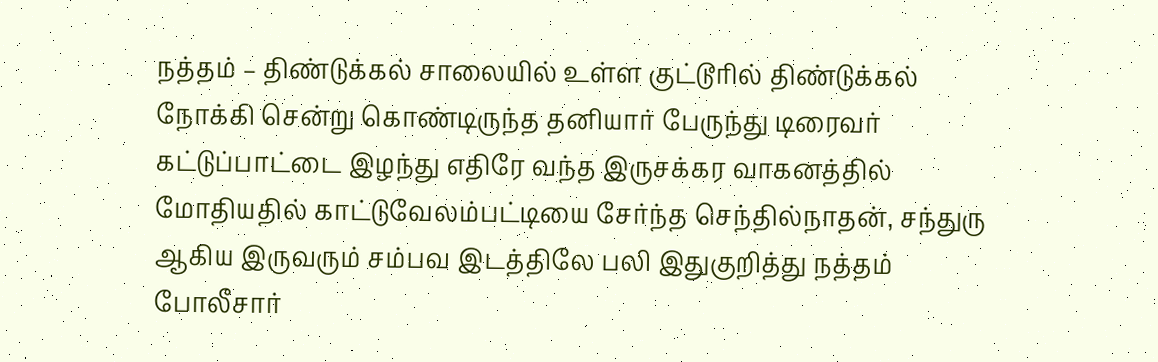நத்தம் – திண்டுக்கல் சாலையில் உள்ள குட்டூரில் திண்டுக்கல் நோக்கி சென்று கொண்டிருந்த தனியார் பேருந்து டிரைவர் கட்டுப்பாட்டை இழந்து எதிரே வந்த இருசக்கர வாகனத்தில் மோதியதில் காட்டுவேலம்பட்டியை சேர்ந்த செந்தில்நாதன், சந்துரு ஆகிய இருவரும் சம்பவ இடத்திலே பலி இதுகுறித்து நத்தம் போலீசார்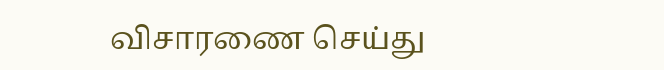விசாரணை செய்து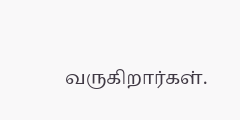வருகிறார்கள்.